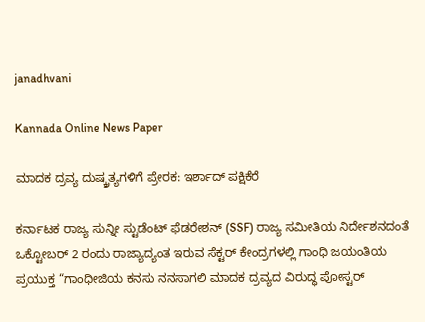janadhvani

Kannada Online News Paper

ಮಾದಕ ದ್ರವ್ಯ ದುಷ್ಕ್ರತ್ಯಗಳಿಗೆ ಪ್ರೇರಕ: ಇರ್ಶಾದ್ ಪಕ್ಷಿಕೆರೆ

ಕರ್ನಾಟಕ ರಾಜ್ಯ ಸುನ್ನೀ ಸ್ಟುಡೆಂಟ್ ಫೆಡರೇಶನ್ (SSF) ರಾಜ್ಯ ಸಮೀತಿಯ ನಿರ್ದೇಶನದಂತೆ ಒಕ್ಟೋಬರ್ 2 ರಂದು ರಾಜ್ಯಾದ್ಯಂತ ಇರುವ ಸೆಕ್ಟರ್ ಕೇಂದ್ರಗಳಲ್ಲಿ ಗಾಂಧಿ ಜಯಂತಿಯ ಪ್ರಯುಕ್ತ “ಗಾಂಧೀಜಿಯ ಕನಸು ನನಸಾಗಲಿ ಮಾದಕ ದ್ರವ್ಯದ ವಿರುದ್ಧ ಪೋಸ್ಟರ್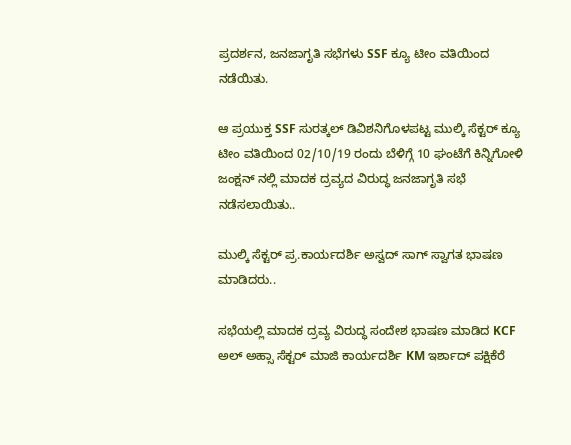ಪ್ರದರ್ಶನ, ಜನಜಾಗೃತಿ ಸಭೆಗಳು SSF ಕ್ಯೂ ಟೀಂ ವತಿಯಿಂದ ನಡೆಯಿತು.

ಆ ಪ್ರಯುಕ್ತ SSF ಸುರತ್ಕಲ್ ಡಿವಿಶನಿಗೊಳಪಟ್ಟ ಮುಲ್ಕಿ ಸೆಕ್ಟರ್ ಕ್ಯೂ ಟೀಂ ವತಿಯಿಂದ 02/10/19 ರಂದು ಬೆಳಿಗ್ಗೆ 10 ಘಂಟೆಗೆ ಕಿನ್ನಿಗೋಳಿ ಜಂಕ್ಷನ್ ನಲ್ಲಿ ಮಾದಕ ದ್ರವ್ಯದ ವಿರುದ್ಧ ಜನಜಾಗೃತಿ ಸಭೆ ನಡೆಸಲಾಯಿತು..

ಮುಲ್ಕಿ ಸೆಕ್ಟರ್ ಪ್ರ.ಕಾರ್ಯದರ್ಶಿ ಅಸ್ವದ್ ಸಾಗ್ ಸ್ವಾಗತ ಭಾಷಣ ಮಾಡಿದರು..

ಸಭೆಯಲ್ಲಿ ಮಾದಕ ದ್ರವ್ಯ ವಿರುದ್ಧ ಸಂದೇಶ ಭಾಷಣ ಮಾಡಿದ KCF ಅಲ್ ಅಹ್ಸಾ ಸೆಕ್ಟರ್ ಮಾಜಿ ಕಾರ್ಯದರ್ಶಿ KM ಇರ್ಶಾದ್ ಪಕ್ಷಿಕೆರೆ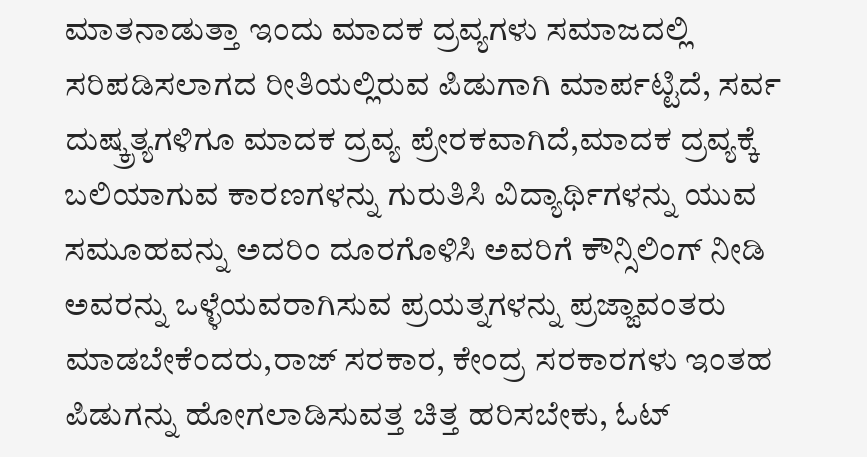ಮಾತನಾಡುತ್ತಾ ಇಂದು ಮಾದಕ ದ್ರವ್ಯಗಳು ಸಮಾಜದಲ್ಲಿ ಸರಿಪಡಿಸಲಾಗದ ರೀತಿಯಲ್ಲಿರುವ ಪಿಡುಗಾಗಿ ಮಾರ್ಪಟ್ಟಿದೆ, ಸರ್ವ ದುಷ್ಕ್ರತ್ಯಗಳಿಗೂ ಮಾದಕ ದ್ರವ್ಯ ಪ್ರೇರಕವಾಗಿದೆ,ಮಾದಕ ದ್ರವ್ಯಕ್ಕೆ ಬಲಿಯಾಗುವ ಕಾರಣಗಳನ್ನು ಗುರುತಿಸಿ ವಿದ್ಯಾರ್ಥಿಗಳನ್ನು ಯುವ ಸಮೂಹವನ್ನು ಅದರಿಂ ದೂರಗೊಳಿಸಿ ಅವರಿಗೆ ಕೌನ್ಸಿಲಿಂಗ್ ನೀಡಿ ಅವರನ್ನು ಒಳ್ಳೆಯವರಾಗಿಸುವ ಪ್ರಯತ್ನಗಳನ್ನು ಪ್ರಜ್ಙಾವಂತರು ಮಾಡಬೇಕೆಂದರು,ರಾಜ್ ಸರಕಾರ, ಕೇಂದ್ರ ಸರಕಾರಗಳು ಇಂತಹ ಪಿಡುಗನ್ನು ಹೋಗಲಾಡಿಸುವತ್ತ ಚಿತ್ತ ಹರಿಸಬೇಕು, ಓಟ್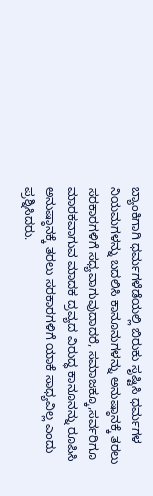ಬ್ಯಾಂಕಿಗಾಗಿ ಧರ್ಮಗಳೆಡೆಯಲ್ಲಿ ಬಿರುಕು ಸೃಷ್ಟಿಸಿ ಧರ್ಮಗಳ ನಿಯಮಗಳನ್ನು ಬದಲಿಸಿ ಕಾನೂನುಗಳನ್ನು ಅನುಷ್ಠಾನಕ್ಕೆ ತರಲು ಸರಕಾರಗಳಿಗೆ ಸಧ್ಯವಾಗುವುದಾದರೆ, ಸಮಾಜಕ್ಕೂ,ಸರ್ವರಿಗೂ ಮಾರಕವಾಗುವ ಮಾದಕ ದ್ರವ್ಯದ ವಿರುದ್ಧ ಕಾನೂನನ್ನು ರೂಪಿಸಿ ಅನುಷ್ಠಾನಕ್ಕೆ ತರಲು ಸರಕಾರಗಳಿಗೆ ಯಾಕೆ ಸಾಧ್ಯವಿಲ್ಲ ಎಂದು ಪ್ರಶ್ನಿಸಿದರು.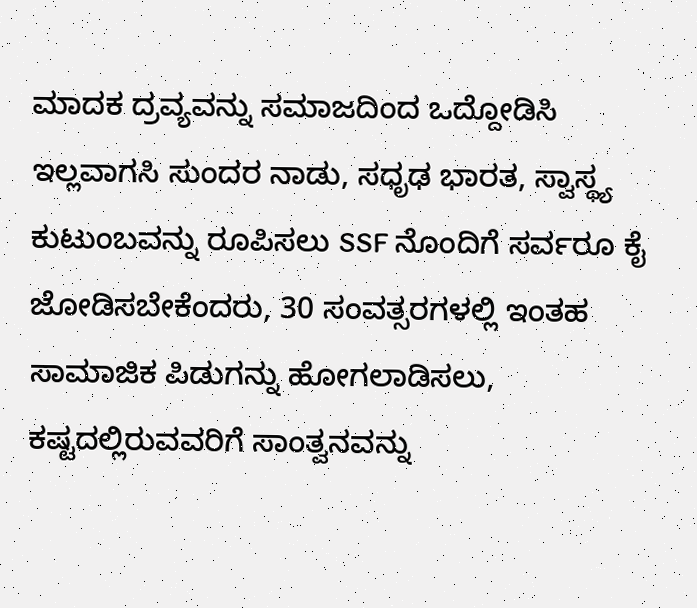ಮಾದಕ ದ್ರವ್ಯವನ್ನು ಸಮಾಜದಿಂದ ಒದ್ದೋಡಿಸಿ ಇಲ್ಲವಾಗಸಿ ಸುಂದರ ನಾಡು, ಸಧೃಢ ಭಾರತ, ಸ್ವಾಸ್ಥ್ಯ ಕುಟುಂಬವನ್ನು ರೂಪಿಸಲು SSF ನೊಂದಿಗೆ ಸರ್ವರೂ ಕೈ ಜೋಡಿಸಬೇಕೆಂದರು, 30 ಸಂವತ್ಸರಗಳಲ್ಲಿ ಇಂತಹ ಸಾಮಾಜಿಕ ಪಿಡುಗನ್ನು ಹೋಗಲಾಡಿಸಲು, ಕಷ್ಟದಲ್ಲಿರುವವರಿಗೆ ಸಾಂತ್ವನವನ್ನು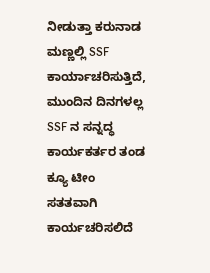ನೀಡುತ್ತಾ ಕರುನಾಡ ಮಣ್ಣಲ್ಲಿ SSF ಕಾರ್ಯಾಚರಿಸುತ್ತಿದೆ, ಮುಂದಿನ ದಿನಗಳಲ್ಲ SSF ನ ಸನ್ನದ್ಧ ಕಾರ್ಯಕರ್ತರ ತಂಡ ಕ್ಯೂ ಟೀಂ ಸತತವಾಗಿ ಕಾರ್ಯಚರಿಸಲಿದೆ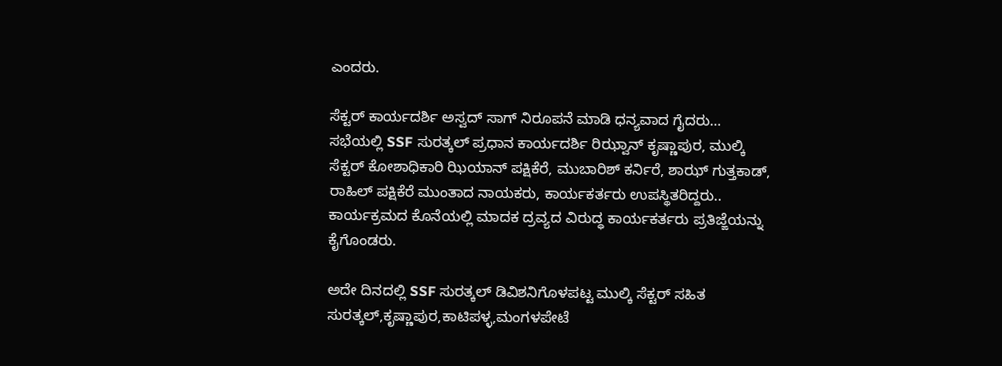ಎಂದರು.

ಸೆಕ್ಟರ್ ಕಾರ್ಯದರ್ಶಿ ಅಸ್ವದ್ ಸಾಗ್ ನಿರೂಪನೆ ಮಾಡಿ ಧನ್ಯವಾದ ಗೈದರು…
ಸಭೆಯಲ್ಲಿ SSF ಸುರತ್ಕಲ್ ಪ್ರಧಾನ ಕಾರ್ಯದರ್ಶಿ ರಿಝ್ವಾನ್ ಕೃಷ್ಣಾಪುರ, ಮುಲ್ಕಿ ಸೆಕ್ಟರ್ ಕೋಶಾಧಿಕಾರಿ ಝಿಯಾನ್ ಪಕ್ಷಿಕೆರೆ, ಮುಬಾರಿಶ್ ಕರ್ನಿರೆ, ಶಾಝ್ ಗುತ್ತಕಾಡ್, ರಾಹಿಲ್ ಪಕ್ಷಿಕೆರೆ ಮುಂತಾದ ನಾಯಕರು, ಕಾರ್ಯಕರ್ತರು ಉಪಸ್ಥಿತರಿದ್ದರು..
ಕಾರ್ಯಕ್ರಮದ ಕೊನೆಯಲ್ಲಿ ಮಾದಕ ದ್ರವ್ಯದ ವಿರುದ್ಧ ಕಾರ್ಯಕರ್ತರು ಪ್ರತಿಜ್ಙೆಯನ್ನು ಕೈಗೊಂಡರು.

ಅದೇ ದಿನದಲ್ಲಿ SSF ಸುರತ್ಕಲ್ ಡಿವಿಶನಿಗೊಳಪಟ್ಟ ಮುಲ್ಕಿ ಸೆಕ್ಟರ್ ಸಹಿತ ಸುರತ್ಕಲ್,ಕೃಷ್ಣಾಪುರ,ಕಾಟಿಪಳ್ಳ,ಮಂಗಳಪೇಟೆ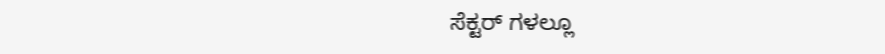ಸೆಕ್ಟರ್ ಗಳಲ್ಲೂ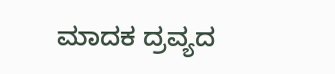ಮಾದಕ ದ್ರವ್ಯದ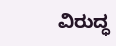ವಿರುದ್ಧ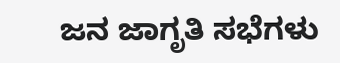ಜನ ಜಾಗೃತಿ ಸಭೆಗಳು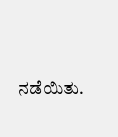ನಡೆಯಿತು.